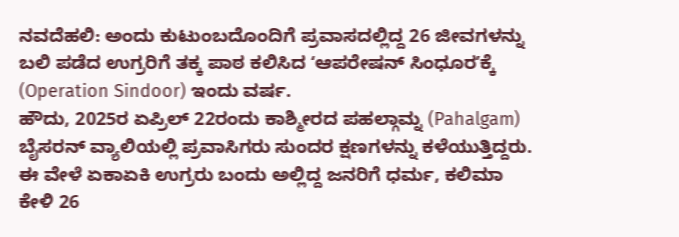ನವದೆಹಲಿ: ಅಂದು ಕುಟುಂಬದೊಂದಿಗೆ ಪ್ರವಾಸದಲ್ಲಿದ್ದ 26 ಜೀವಗಳನ್ನು ಬಲಿ ಪಡೆದ ಉಗ್ರರಿಗೆ ತಕ್ಕ ಪಾಠ ಕಲಿಸಿದ ʻಆಪರೇಷನ್ ಸಿಂಧೂರʼಕ್ಕೆ (Operation Sindoor) ಇಂದು ವರ್ಷ.
ಹೌದು, 2025ರ ಏಪ್ರಿಲ್ 22ರಂದು ಕಾಶ್ಮೀರದ ಪಹಲ್ಗಾಮ್ನ (Pahalgam) ಬೈಸರನ್ ವ್ಯಾಲಿಯಲ್ಲಿ ಪ್ರವಾಸಿಗರು ಸುಂದರ ಕ್ಷಣಗಳನ್ನು ಕಳೆಯುತ್ತಿದ್ದರು. ಈ ವೇಳೆ ಏಕಾಏಕಿ ಉಗ್ರರು ಬಂದು ಅಲ್ಲಿದ್ದ ಜನರಿಗೆ ಧರ್ಮ, ಕಲಿಮಾ ಕೇಳಿ 26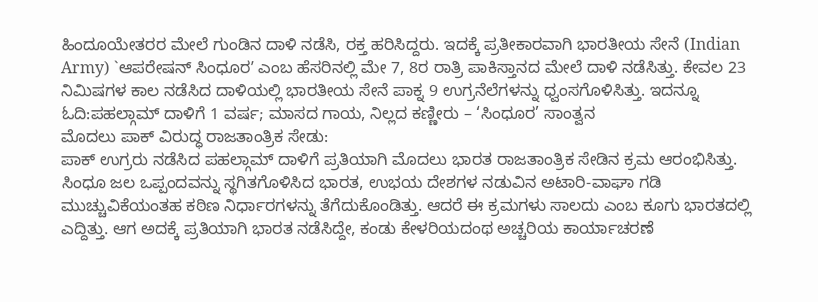ಹಿಂದೂಯೇತರರ ಮೇಲೆ ಗುಂಡಿನ ದಾಳಿ ನಡೆಸಿ, ರಕ್ತ ಹರಿಸಿದ್ದರು. ಇದಕ್ಕೆ ಪ್ರತೀಕಾರವಾಗಿ ಭಾರತೀಯ ಸೇನೆ (Indian Army) `ಆಪರೇಷನ್ ಸಿಂಧೂರʼ ಎಂಬ ಹೆಸರಿನಲ್ಲಿ ಮೇ 7, 8ರ ರಾತ್ರಿ ಪಾಕಿಸ್ತಾನದ ಮೇಲೆ ದಾಳಿ ನಡೆಸಿತ್ತು. ಕೇವಲ 23 ನಿಮಿಷಗಳ ಕಾಲ ನಡೆಸಿದ ದಾಳಿಯಲ್ಲಿ ಭಾರತೀಯ ಸೇನೆ ಪಾಕ್ನ 9 ಉಗ್ರನೆಲೆಗಳನ್ನು ಧ್ವಂಸಗೊಳಿಸಿತ್ತು. ಇದನ್ನೂ ಓದಿ:ಪಹಲ್ಗಾಮ್ ದಾಳಿಗೆ 1 ವರ್ಷ; ಮಾಸದ ಗಾಯ, ನಿಲ್ಲದ ಕಣ್ಣೀರು – ‘ಸಿಂಧೂರ’ ಸಾಂತ್ವನ
ಮೊದಲು ಪಾಕ್ ವಿರುದ್ಧ ರಾಜತಾಂತ್ರಿಕ ಸೇಡು:
ಪಾಕ್ ಉಗ್ರರು ನಡೆಸಿದ ಪಹಲ್ಗಾಮ್ ದಾಳಿಗೆ ಪ್ರತಿಯಾಗಿ ಮೊದಲು ಭಾರತ ರಾಜತಾಂತ್ರಿಕ ಸೇಡಿನ ಕ್ರಮ ಆರಂಭಿಸಿತ್ತು. ಸಿಂಧೂ ಜಲ ಒಪ್ಪಂದವನ್ನು ಸ್ಥಗಿತಗೊಳಿಸಿದ ಭಾರತ, ಉಭಯ ದೇಶಗಳ ನಡುವಿನ ಅಟಾರಿ-ವಾಘಾ ಗಡಿ ಮುಚ್ಚುವಿಕೆಯಂತಹ ಕಠಿಣ ನಿರ್ಧಾರಗಳನ್ನು ತೆಗೆದುಕೊಂಡಿತ್ತು. ಆದರೆ ಈ ಕ್ರಮಗಳು ಸಾಲದು ಎಂಬ ಕೂಗು ಭಾರತದಲ್ಲಿ ಎದ್ದಿತ್ತು. ಆಗ ಅದಕ್ಕೆ ಪ್ರತಿಯಾಗಿ ಭಾರತ ನಡೆಸಿದ್ದೇ, ಕಂಡು ಕೇಳರಿಯದಂಥ ಅಚ್ಚರಿಯ ಕಾರ್ಯಾಚರಣೆ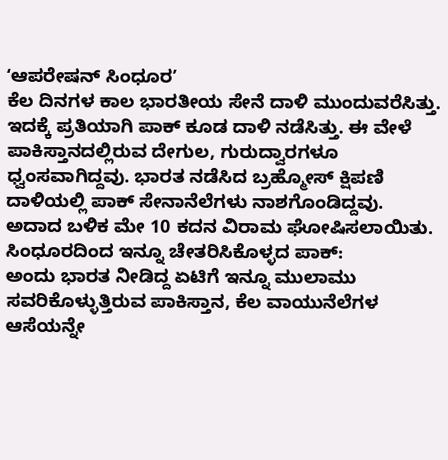ʻಆಪರೇಷನ್ ಸಿಂಧೂರʼ
ಕೆಲ ದಿನಗಳ ಕಾಲ ಭಾರತೀಯ ಸೇನೆ ದಾಳಿ ಮುಂದುವರೆಸಿತ್ತು. ಇದಕ್ಕೆ ಪ್ರತಿಯಾಗಿ ಪಾಕ್ ಕೂಡ ದಾಳಿ ನಡೆಸಿತ್ತು. ಈ ವೇಳೆ ಪಾಕಿಸ್ತಾನದಲ್ಲಿರುವ ದೇಗುಲ, ಗುರುದ್ವಾರಗಳೂ ಧ್ವಂಸವಾಗಿದ್ದವು. ಭಾರತ ನಡೆಸಿದ ಬ್ರಹ್ಮೋಸ್ ಕ್ಷಿಪಣಿ ದಾಳಿಯಲ್ಲಿ ಪಾಕ್ ಸೇನಾನೆಲೆಗಳು ನಾಶಗೊಂಡಿದ್ದವು. ಅದಾದ ಬಳಿಕ ಮೇ 10 ಕದನ ವಿರಾಮ ಘೋಷಿಸಲಾಯಿತು.
ಸಿಂಧೂರದಿಂದ ಇನ್ನೂ ಚೇತರಿಸಿಕೊಳ್ಳದ ಪಾಕ್:
ಅಂದು ಭಾರತ ನೀಡಿದ್ದ ಏಟಿಗೆ ಇನ್ನೂ ಮುಲಾಮು ಸವರಿಕೊಳ್ಳುತ್ತಿರುವ ಪಾಕಿಸ್ತಾನ, ಕೆಲ ವಾಯುನೆಲೆಗಳ ಆಸೆಯನ್ನೇ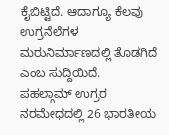ಕೈಬಿಟ್ಟಿದೆ. ಆದಾಗ್ಯೂ ಕೆಲವು ಉಗ್ರನೆಲೆಗಳ ಮರುನಿರ್ಮಾಣದಲ್ಲಿ ತೊಡಗಿದೆ ಎಂಬ ಸುದ್ದಿಯಿದೆ.
ಪಹಲ್ಗಾಮ್ ಉಗ್ರರ ನರಮೇಧದಲ್ಲಿ 26 ಭಾರತೀಯ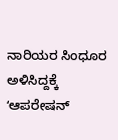ನಾರಿಯರ ಸಿಂಧೂರ ಅಳಿಸಿದ್ದಕ್ಕೆ ʻಆಪರೇಷನ್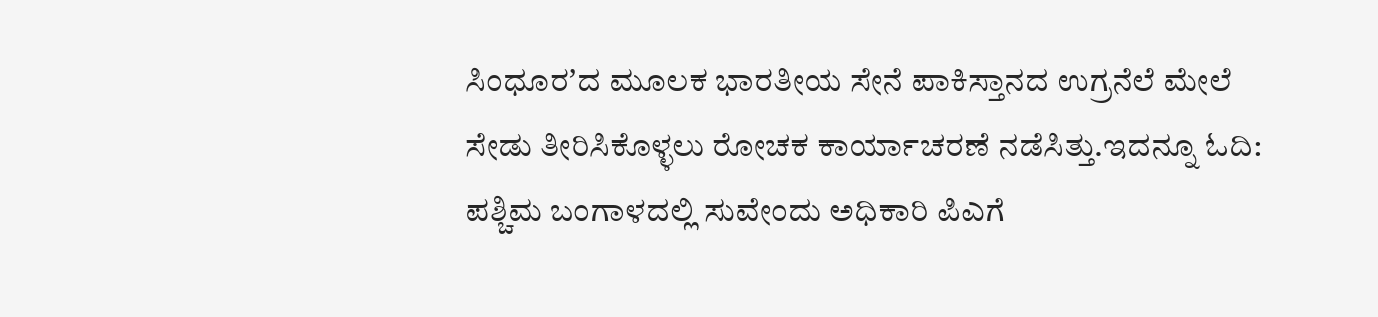ಸಿಂಧೂರʼದ ಮೂಲಕ ಭಾರತೀಯ ಸೇನೆ ಪಾಕಿಸ್ತಾನದ ಉಗ್ರನೆಲೆ ಮೇಲೆ ಸೇಡು ತೀರಿಸಿಕೊಳ್ಳಲು ರೋಚಕ ಕಾರ್ಯಾಚರಣೆ ನಡೆಸಿತ್ತು.ಇದನ್ನೂ ಓದಿ: ಪಶ್ಚಿಮ ಬಂಗಾಳದಲ್ಲಿ ಸುವೇಂದು ಅಧಿಕಾರಿ ಪಿಎಗೆ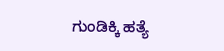ಗುಂಡಿಕ್ಕಿ ಹತ್ಯೆ